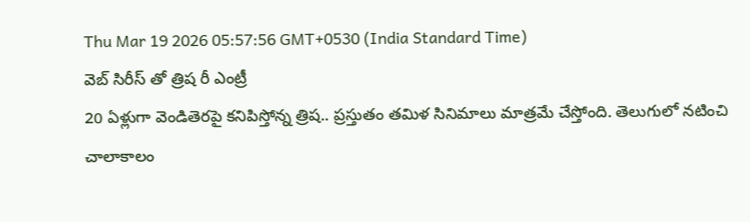Thu Mar 19 2026 05:57:56 GMT+0530 (India Standard Time)
వెబ్ సిరీస్ తో త్రిష రీ ఎంట్రీ
20 ఏళ్లుగా వెండితెరపై కనిపిస్తోన్న త్రిష.. ప్రస్తుతం తమిళ సినిమాలు మాత్రమే చేస్తోంది. తెలుగులో నటించి చాలాకాలం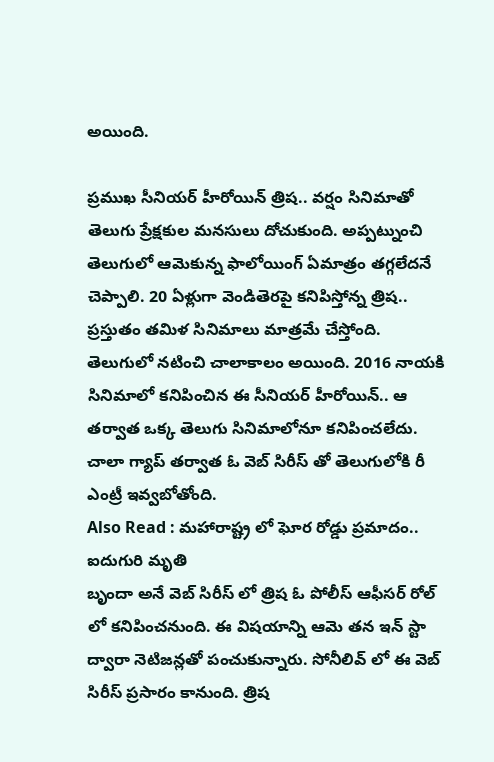అయింది.

ప్రముఖ సీనియర్ హీరోయిన్ త్రిష.. వర్షం సినిమాతో తెలుగు ప్రేక్షకుల మనసులు దోచుకుంది. అప్పట్నుంచి తెలుగులో ఆమెకున్న ఫాలోయింగ్ ఏమాత్రం తగ్గలేదనే చెప్పాలి. 20 ఏళ్లుగా వెండితెరపై కనిపిస్తోన్న త్రిష.. ప్రస్తుతం తమిళ సినిమాలు మాత్రమే చేస్తోంది. తెలుగులో నటించి చాలాకాలం అయింది. 2016 నాయకి సినిమాలో కనిపించిన ఈ సీనియర్ హీరోయిన్.. ఆ తర్వాత ఒక్క తెలుగు సినిమాలోనూ కనిపించలేదు. చాలా గ్యాప్ తర్వాత ఓ వెబ్ సిరీస్ తో తెలుగులోకి రీ ఎంట్రీ ఇవ్వబోతోంది.
Also Read : మహారాష్ట్ర లో ఘోర రోడ్డు ప్రమాదం.. ఐదుగురి మృతి
బృందా అనే వెబ్ సిరీస్ లో త్రిష ఓ పోలీస్ ఆఫీసర్ రోల్ లో కనిపించనుంది. ఈ విషయాన్ని ఆమె తన ఇన్ స్టా ద్వారా నెటిజన్లతో పంచుకున్నారు. సోనీలివ్ లో ఈ వెబ్ సిరీస్ ప్రసారం కానుంది. త్రిష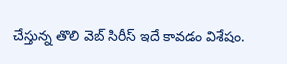చేస్తున్న తొలి వెబ్ సిరీస్ ఇదే కావడం విశేషం.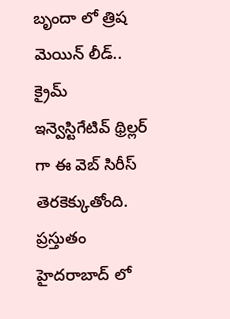బృందా లో త్రిష మెయిన్ లీడ్.. క్రైమ్ ఇన్వెస్టిగేటివ్ థ్రిల్లర్ గా ఈ వెబ్ సిరీస్ తెరకెక్కుతోంది. ప్రస్తుతం హైదరాబాద్ లో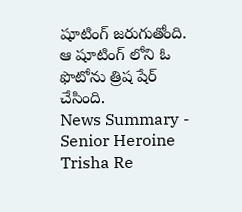షూటింగ్ జరుగుతోంది. ఆ షూటింగ్ లోని ఓ ఫొటోను త్రిష షేర్ చేసింది.
News Summary - Senior Heroine Trisha Re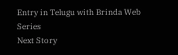Entry in Telugu with Brinda Web Series
Next Story